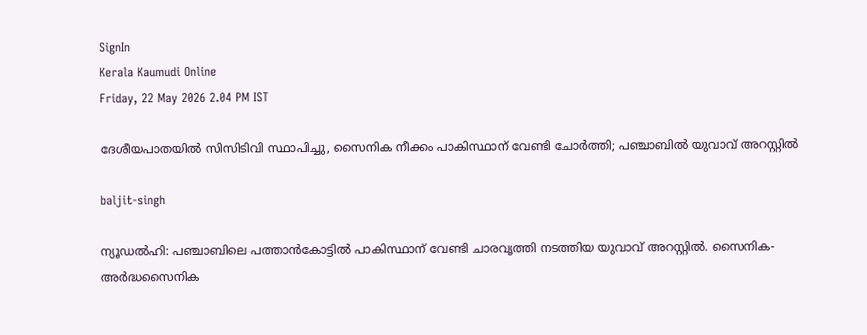SignIn
Kerala Kaumudi Online
Friday, 22 May 2026 2.04 PM IST

ദേശീയപാതയിൽ സിസിടിവി സ്ഥാപിച്ചു, സൈനിക നീക്കം പാകിസ്ഥാന് വേണ്ടി ചോർത്തി; പഞ്ചാബിൽ യുവാവ് അറസ്റ്റിൽ

baljit-singh

ന്യൂഡൽഹി: പഞ്ചാബിലെ പത്താൻകോട്ടിൽ പാകിസ്ഥാന് വേണ്ടി ചാരവൃത്തി നടത്തിയ യുവാവ് അറസ്റ്റില്‍. സൈനിക-അർദ്ധസൈനിക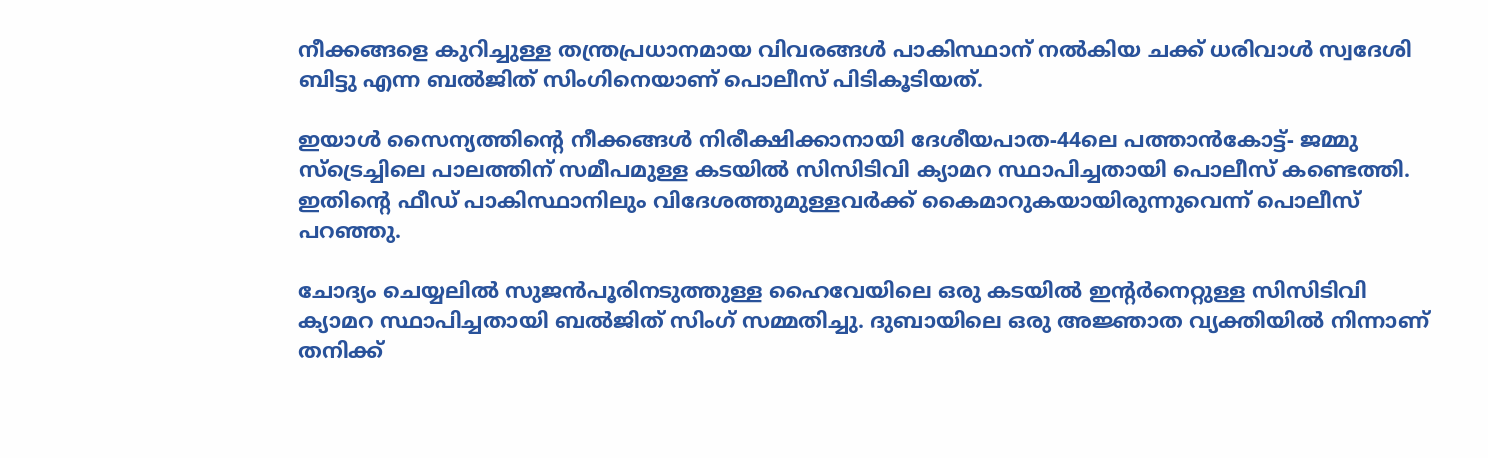നീക്കങ്ങളെ കുറിച്ചുള്ള തന്ത്രപ്രധാനമായ വിവരങ്ങള്‍ പാകിസ്ഥാന് നൽകിയ ചക്ക് ധരിവാൾ സ്വദേശി ബിട്ടു എന്ന ബൽജിത് സിംഗിനെയാണ് പൊലീസ് പിടികൂടിയത്.

ഇയാള്‍ സൈന്യത്തിന്‍റെ നീക്കങ്ങള്‍ നിരീക്ഷിക്കാനായി ദേശീയപാത-44ലെ പത്താൻകോട്ട്- ജമ്മു സ്ട്രെച്ചിലെ പാലത്തിന് സമീപമുള്ള കടയിൽ സിസിടിവി ക്യാമറ സ്ഥാപിച്ചതായി പൊലീസ് കണ്ടെത്തി. ഇതിന്‍റെ ഫീഡ് പാകിസ്ഥാനിലും വിദേശത്തുമുള്ളവർക്ക് കൈമാറുകയായിരുന്നുവെന്ന് പൊലീസ് പറഞ്ഞു.

ചോദ്യം ചെയ്യലിൽ സുജൻപൂരിനടുത്തുള്ള ഹൈവേയിലെ ഒരു കടയിൽ ഇന്റർനെറ്റുള്ള സിസിടിവി ക്യാമറ സ്ഥാപിച്ചതായി ബൽജിത് സിംഗ് സമ്മതിച്ചു. ദുബായിലെ ഒരു അജ്ഞാത വ്യക്തിയിൽ നിന്നാണ് തനിക്ക്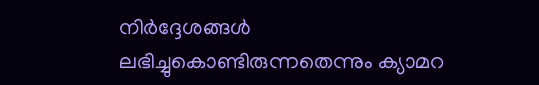നിർദ്ദേശങ്ങൾ ലഭിച്ചുകൊണ്ടിരുന്നതെന്നും ക്യാമറ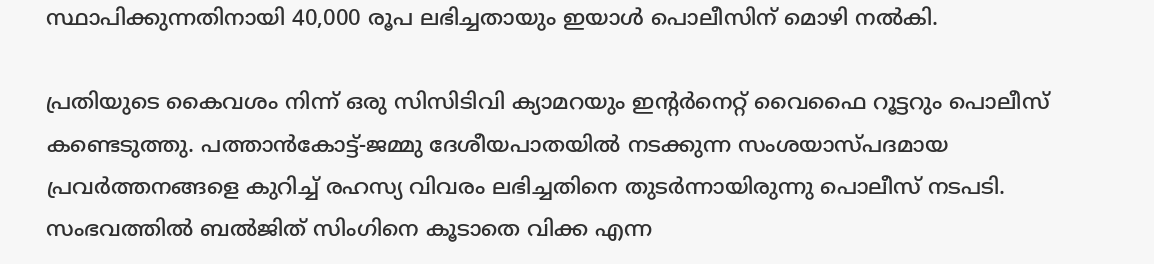സ്ഥാപിക്കുന്നതിനായി 40,000 രൂപ ലഭിച്ചതായും ഇയാള്‍ പൊലീസിന് മൊഴി നൽകി.

പ്രതിയുടെ കൈവശം നിന്ന് ഒരു സിസിടിവി ക്യാമറയും ഇന്റർനെറ്റ് വൈഫൈ റൂട്ടറും പൊലീസ് കണ്ടെടുത്തു. പത്താൻകോട്ട്-ജമ്മു ദേശീയപാതയിൽ നടക്കുന്ന സംശയാസ്പദമായ പ്രവർത്തനങ്ങളെ കുറിച്ച് രഹസ്യ വിവരം ലഭിച്ചതിനെ തുടർന്നായിരുന്നു പൊലീസ് നടപടി. സംഭവത്തില്‍ ബൽജിത് സിംഗിനെ കൂടാതെ വിക്ക എന്ന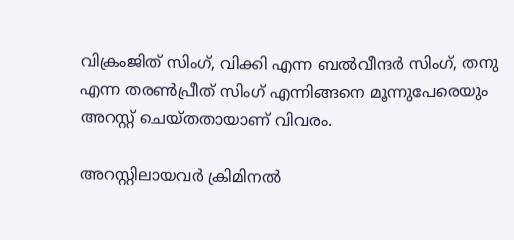വിക്രംജിത് സിംഗ്, വിക്കി എന്ന ബൽവീന്ദർ സിംഗ്, തനു എന്ന തരൺപ്രീത് സിംഗ് എന്നിങ്ങനെ മൂന്നുപേരെയും അറസ്റ്റ് ചെയ്തതായാണ് വിവരം.

അറസ്റ്റിലായവ‍ർ ക്രിമിനൽ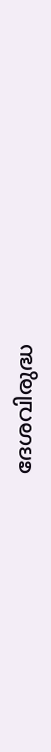ദേശവിരുദ്ധ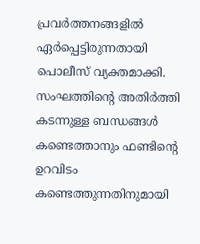പ്രവർത്തനങ്ങളിൽ ഏർപ്പെട്ടിരുന്നതായി പൊലീസ് വ്യക്തമാക്കി. സംഘത്തിന്‍റെ അതിർത്തി കടന്നുള്ള ബന്ധങ്ങൾ കണ്ടെത്താനും ഫണ്ടിന്റെ ഉറവിടം കണ്ടെത്തുന്നതിനുമായി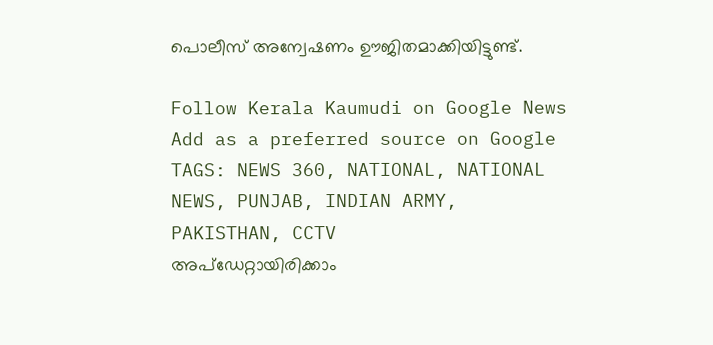പൊലീസ് അന്വേഷണം ഊ‌ജിതമാക്കിയിട്ടുണ്ട്.

Follow Kerala Kaumudi on Google News Add as a preferred source on Google
TAGS: NEWS 360, NATIONAL, NATIONAL NEWS, PUNJAB, INDIAN ARMY, PAKISTHAN, CCTV
അപ്ഡേറ്റായിരിക്കാം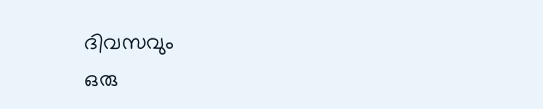ദിവസവും
ഒരു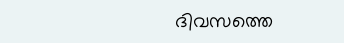ദിവസത്തെ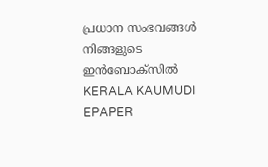പ്രധാന സംഭവങ്ങൾ നിങ്ങളുടെ ഇൻബോക്സിൽ
KERALA KAUMUDI EPAPER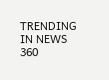TRENDING IN NEWS 360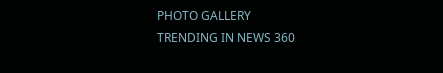PHOTO GALLERY
TRENDING IN NEWS 360